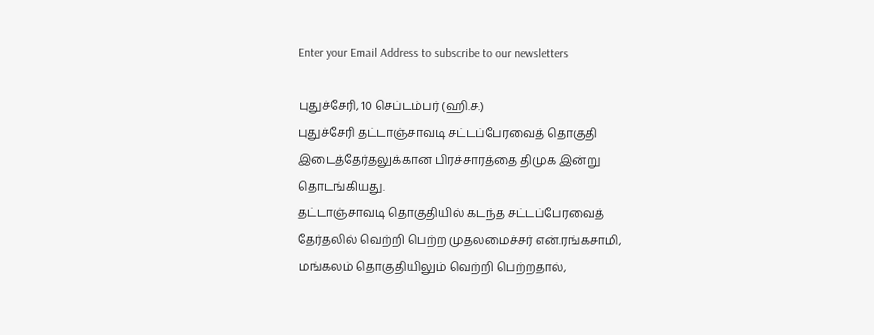Enter your Email Address to subscribe to our newsletters

புதுச்சேரி, 10 செப்டம்பர் (ஹி.ச.)
புதுச்சேரி தட்டாஞ்சாவடி சட்டப்பேரவைத் தொகுதி இடைத்தேர்தலுக்கான பிரச்சாரத்தை திமுக இன்று தொடங்கியது.
தட்டாஞ்சாவடி தொகுதியில் கடந்த சட்டப்பேரவைத் தேர்தலில் வெற்றி பெற்ற முதலமைச்சர் என்.ரங்கசாமி, மங்கலம் தொகுதியிலும் வெற்றி பெற்றதால்,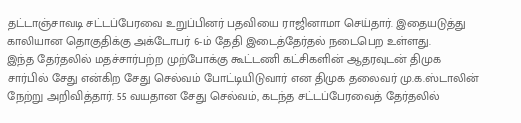தட்டாஞ்சாவடி சட்டப்பேரவை உறுப்பினர் பதவியை ராஜினாமா செய்தார். இதையடுத்து காலியான தொகுதிக்கு அக்டோபர் 6-ம் தேதி இடைத்தேர்தல் நடைபெற உள்ளது.
இந்த தேர்தலில் மதச்சார்பற்ற முற்போக்கு கூட்டணி கட்சிகளின் ஆதரவுடன் திமுக சார்பில் சேது என்கிற சேது செல்வம் போட்டியிடுவார் என திமுக தலைவர் மு.க.ஸ்டாலின் நேற்று அறிவித்தார். 55 வயதான சேது செல்வம், கடந்த சட்டப்பேரவைத் தேர்தலில்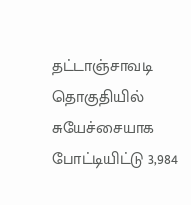தட்டாஞ்சாவடி தொகுதியில் சுயேச்சையாக போட்டியிட்டு 3,984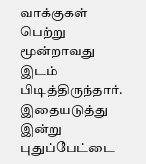வாக்குகள் பெற்று மூன்றாவது இடம் பிடித்திருந்தார்.
இதையடுத்து இன்று புதுப்பேட்டை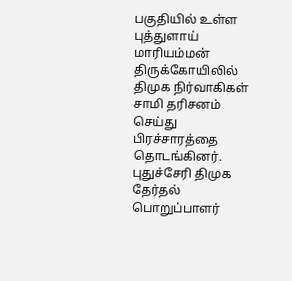பகுதியில் உள்ள புத்துளாய் மாரியம்மன் திருக்கோயிலில் திமுக நிர்வாகிகள் சாமி தரிசனம் செய்து பிரச்சாரத்தை தொடங்கினர். புதுச்சேரி திமுக தேர்தல் பொறுப்பாளர்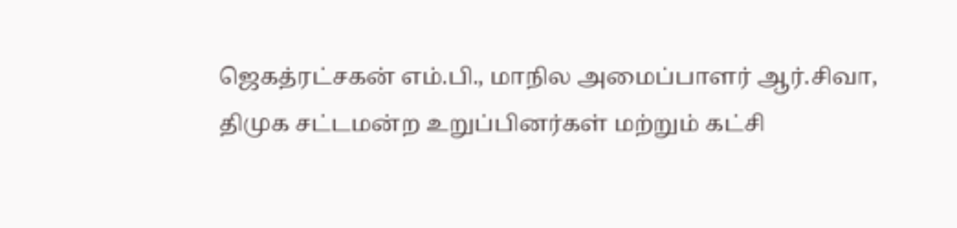ஜெகத்ரட்சகன் எம்.பி., மாநில அமைப்பாளர் ஆர்.சிவா, திமுக சட்டமன்ற உறுப்பினர்கள் மற்றும் கட்சி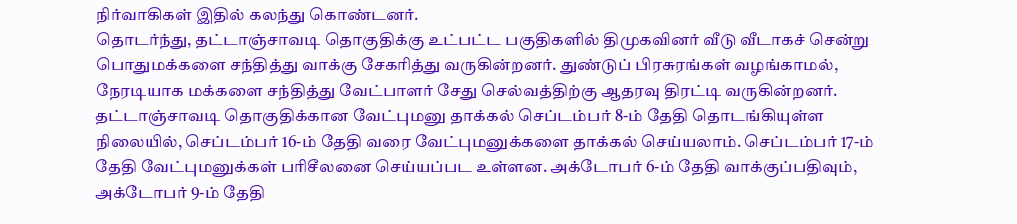நிர்வாகிகள் இதில் கலந்து கொண்டனர்.
தொடர்ந்து, தட்டாஞ்சாவடி தொகுதிக்கு உட்பட்ட பகுதிகளில் திமுகவினர் வீடு வீடாகச் சென்று பொதுமக்களை சந்தித்து வாக்கு சேகரித்து வருகின்றனர். துண்டுப் பிரசுரங்கள் வழங்காமல், நேரடியாக மக்களை சந்தித்து வேட்பாளர் சேது செல்வத்திற்கு ஆதரவு திரட்டி வருகின்றனர்.
தட்டாஞ்சாவடி தொகுதிக்கான வேட்புமனு தாக்கல் செப்டம்பர் 8-ம் தேதி தொடங்கியுள்ள நிலையில், செப்டம்பர் 16-ம் தேதி வரை வேட்புமனுக்களை தாக்கல் செய்யலாம். செப்டம்பர் 17-ம் தேதி வேட்புமனுக்கள் பரிசீலனை செய்யப்பட உள்ளன. அக்டோபர் 6-ம் தேதி வாக்குப்பதிவும், அக்டோபர் 9-ம் தேதி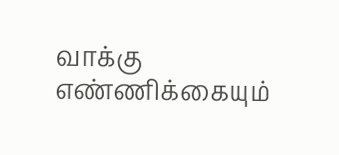வாக்கு எண்ணிக்கையும்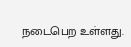நடைபெற உள்ளது.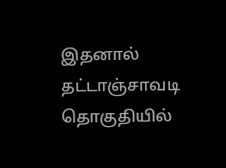இதனால் தட்டாஞ்சாவடி தொகுதியில்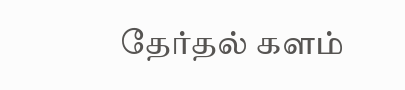தேர்தல் களம்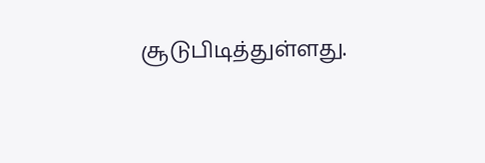சூடுபிடித்துள்ளது.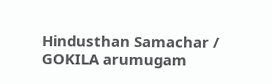Hindusthan Samachar / GOKILA arumugam